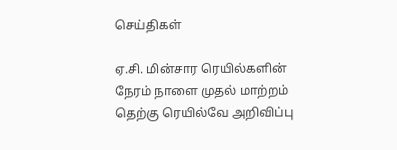செய்திகள்

ஏ.சி. மின்சார ரெயில்களின் நேரம் நாளை முதல் மாற்றம் தெற்கு ரெயில்வே அறிவிப்பு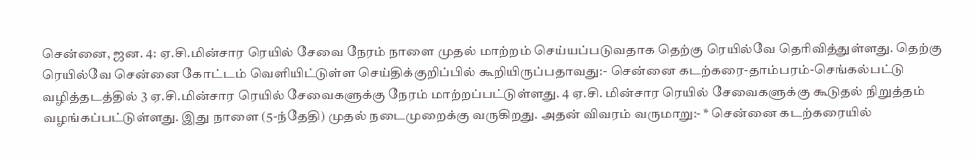சென்னை, ஜன. 4: ஏ.சி.மின்சார ரெயில் சேவை நேரம் நாளை முதல் மாற்றம் செய்யப்படுவதாக தெற்கு ரெயில்வே தெரிவித்துள்ளது. தெற்கு ரெயில்வே சென்னை கோட்டம் வெளியிட்டுள்ள செய்திக்குறிப்பில் கூறியிருப்பதாவது:- சென்னை கடற்கரை-தாம்பரம்-செங்கல்பட்டு வழித்தடத்தில் 3 ஏ.சி.மின்சார ரெயில் சேவைகளுக்கு நேரம் மாற்றப்பட்டுள்ளது. 4 ஏ.சி. மின்சார ரெயில் சேவைகளுக்கு கூடுதல் நிறுத்தம் வழங்கப்பட்டுள்ளது. இது நாளை (5-ந்தேதி) முதல் நடைமுறைக்கு வருகிறது. அதன் விவரம் வருமாறு:- * சென்னை கடற்கரையில்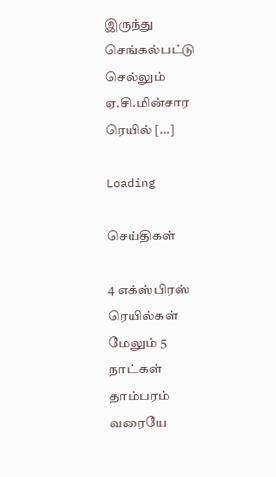இருந்து செங்கல்பட்டு செல்லும் ஏ.சி.மின்சார ரெயில் […]

Loading

செய்திகள்

4 எக்ஸ்பிரஸ் ரெயில்கள் மேலும் 5 நாட்கள் தாம்பரம் வரையே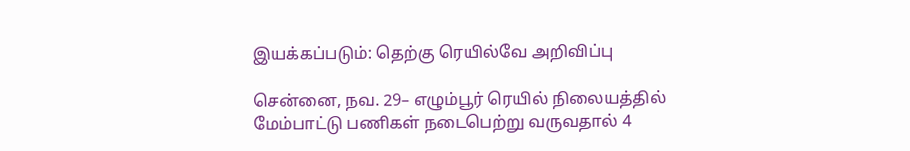இயக்கப்படும்: தெற்கு ரெயில்வே அறிவிப்பு

சென்னை, நவ. 29– எழும்பூர் ரெயில் நிலையத்தில் மேம்பாட்டு பணிகள் நடைபெற்று வருவதால் 4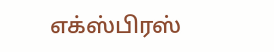எக்ஸ்பிரஸ்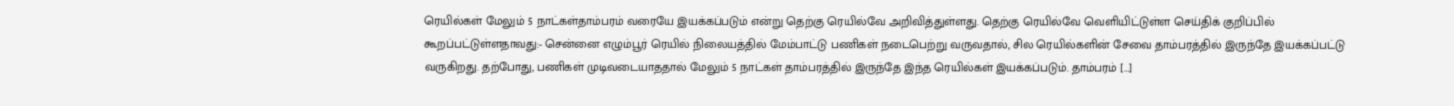ரெயில்கள் மேலும் 5 நாட்கள்தாம்பரம் வரையே இயக்கப்படும் என்று தெற்கு ரெயில்வே அறிவித்துள்ளது. தெற்கு ரெயில்வே வெளியிட்டுள்ள செய்திக் குறிப்பில் கூறப்பட்டுள்ளதாவது:- சென்னை எழும்பூர் ரெயில் நிலையத்தில் மேம்பாட்டு பணிகள் நடைபெற்று வருவதால், சில ரெயில்களின் சேவை தாம்பரத்தில் இருந்தே இயக்கப்பட்டு வருகிறது. தற்போது, பணிகள் முடிவடையாததால் மேலும் 5 நாட்கள் தாம்பரத்தில் இருந்தே இந்த ரெயில்கள் இயக்கப்படும். தாம்பரம் […]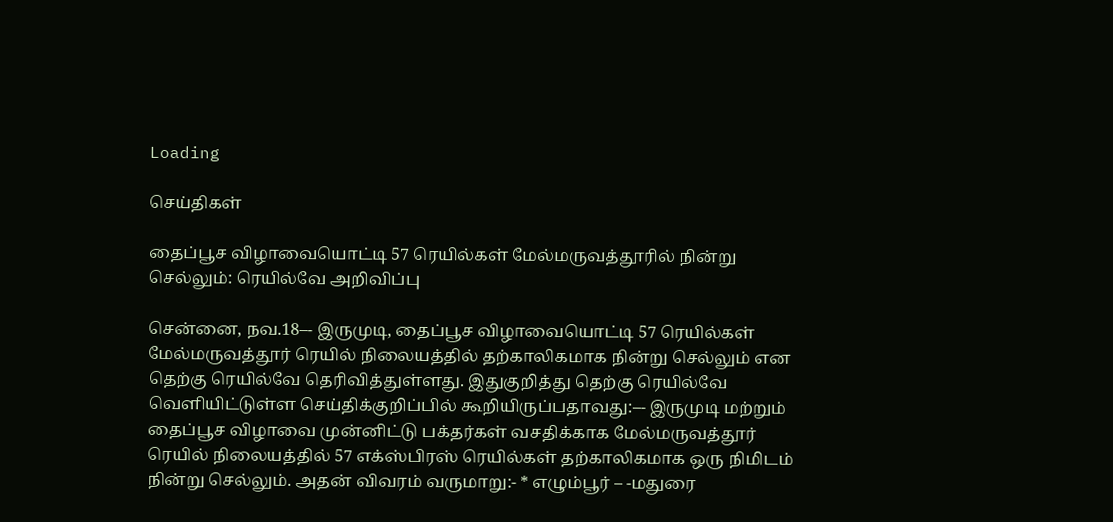Loading

செய்திகள்

தைப்பூச விழாவையொட்டி 57 ரெயில்கள் மேல்மருவத்தூரில் நின்று செல்லும்: ரெயில்வே அறிவிப்பு

சென்னை, நவ.18–- இருமுடி, தைப்பூச விழாவையொட்டி 57 ரெயில்கள் மேல்மருவத்தூர் ரெயில் நிலையத்தில் தற்காலிகமாக நின்று செல்லும் என தெற்கு ரெயில்வே தெரிவித்துள்ளது. இதுகுறித்து தெற்கு ரெயில்வே வெளியிட்டுள்ள செய்திக்குறிப்பில் கூறியிருப்பதாவது:–- இருமுடி மற்றும் தைப்பூச விழாவை முன்னிட்டு பக்தர்கள் வசதிக்காக மேல்மருவத்தூர் ரெயில் நிலையத்தில் 57 எக்ஸ்பிரஸ் ரெயில்கள் தற்காலிகமாக ஒரு நிமிடம் நின்று செல்லும். அதன் விவரம் வருமாறு:- * எழும்பூர் – -மதுரை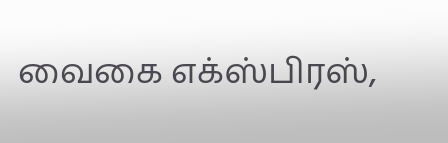வைகை எக்ஸ்பிரஸ்,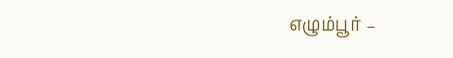எழும்பூர் –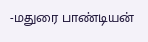-மதுரை பாண்டியன்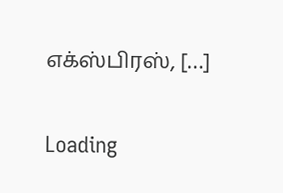எக்ஸ்பிரஸ், […]

Loading